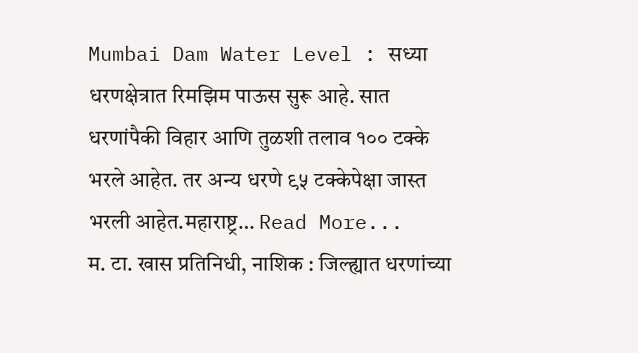Mumbai Dam Water Level : सध्या धरणक्षेत्रात रिमझिम पाऊस सुरू आहे. सात धरणांपैकी विहार आणि तुळशी तलाव १०० टक्के भरले आहेत. तर अन्य धरणे ९५ टक्केपेक्षा जास्त भरली आहेत.महाराष्ट्र… Read More...
म. टा. खास प्रतिनिधी, नाशिक : जिल्ह्यात धरणांच्या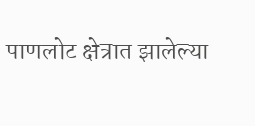पाणलोट क्षेत्रात झालेल्या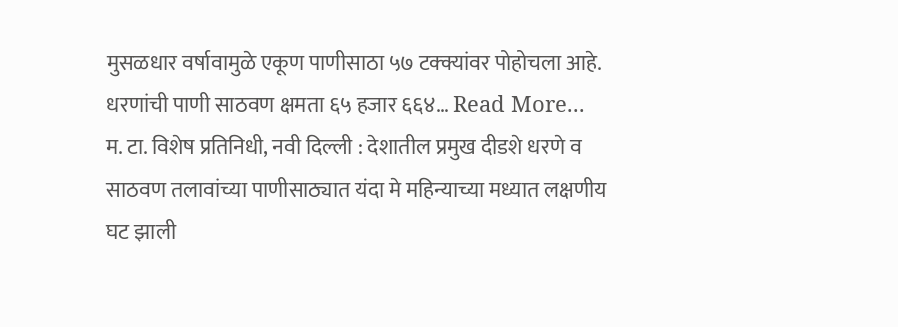मुसळधार वर्षावामुळे एकूण पाणीसाठा ५७ टक्क्यांवर पोहोचला आहे. धरणांची पाणी साठवण क्षमता ६५ हजार ६६४… Read More...
म. टा. विशेष प्रतिनिधी, नवी दिल्ली : देशातील प्रमुख दीडशे धरणे व साठवण तलावांच्या पाणीसाठ्यात यंदा मे महिन्याच्या मध्यात लक्षणीय घट झाली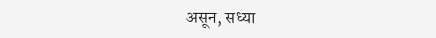असून, सध्या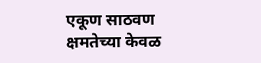एकूण साठवण क्षमतेच्या केवळ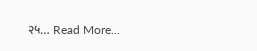२५… Read More...